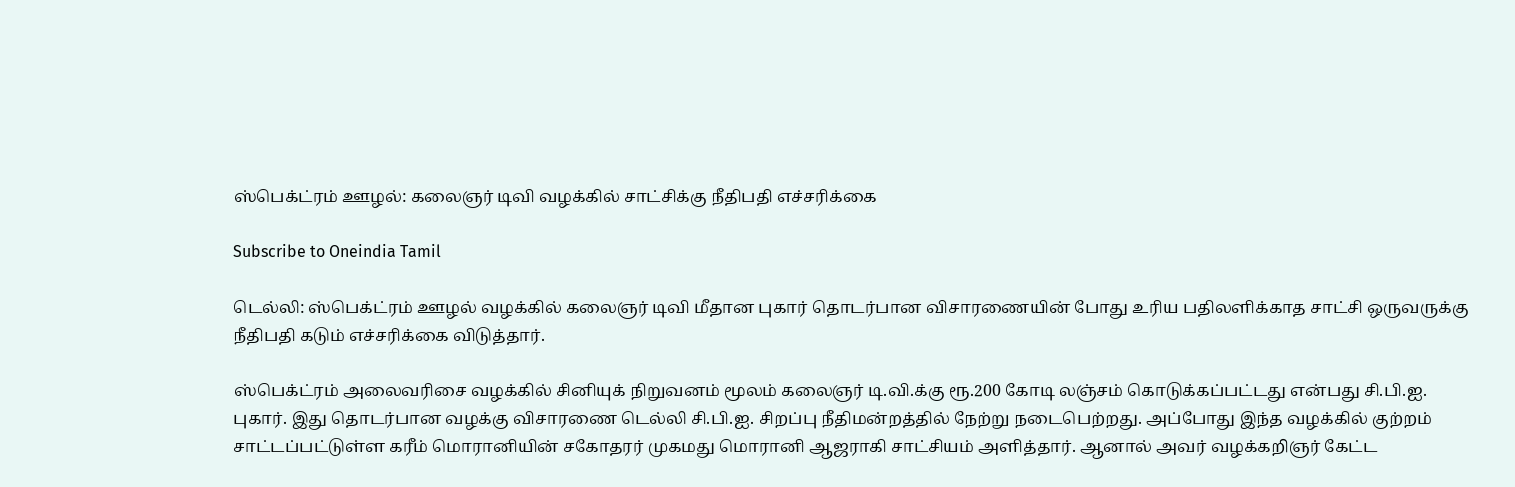ஸ்பெக்ட்ரம் ஊழல்: கலைஞர் டிவி வழக்கில் சாட்சிக்கு நீதிபதி எச்சரிக்கை

Subscribe to Oneindia Tamil

டெல்லி: ஸ்பெக்ட்ரம் ஊழல் வழக்கில் கலைஞர் டிவி மீதான புகார் தொடர்பான விசாரணையின் போது உரிய பதிலளிக்காத சாட்சி ஒருவருக்கு நீதிபதி கடும் எச்சரிக்கை விடுத்தார்.

ஸ்பெக்ட்ரம் அலைவரிசை வழக்கில் சினியுக் நிறுவனம் மூலம் கலைஞர் டி.வி.க்கு ரூ.200 கோடி லஞ்சம் கொடுக்கப்பட்டது என்பது சி.பி.ஐ. புகார். இது தொடர்பான வழக்கு விசாரணை டெல்லி சி.பி.ஐ. சிறப்பு நீதிமன்றத்தில் நேற்று நடைபெற்றது. அப்போது இந்த வழக்கில் குற்றம் சாட்டப்பட்டுள்ள கரீம் மொரானியின் சகோதரர் முகமது மொரானி ஆஜராகி சாட்சியம் அளித்தார். ஆனால் அவர் வழக்கறிஞர் கேட்ட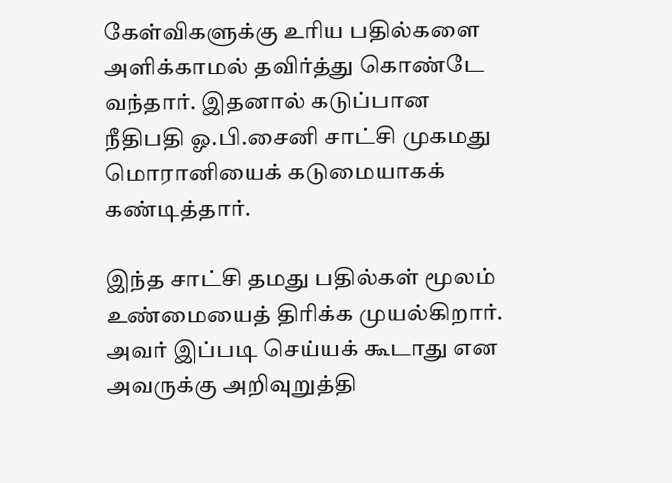கேள்விகளுக்கு உரிய பதில்களை அளிக்காமல் தவிர்த்து கொண்டே வந்தார். இதனால் கடுப்பான நீதிபதி ஓ.பி.சைனி சாட்சி முகமது மொரானியைக் கடுமையாகக் கண்டித்தார்.

இந்த சாட்சி தமது பதில்கள் மூலம் உண்மையைத் திரிக்க முயல்கிறார். அவர் இப்படி செய்யக் கூடாது என அவருக்கு அறிவுறுத்தி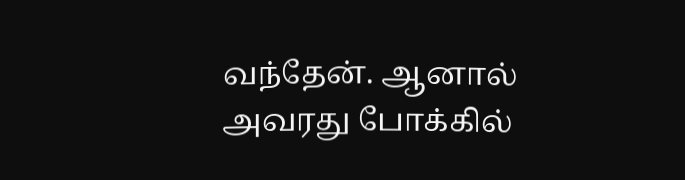வந்தேன். ஆனால் அவரது போக்கில்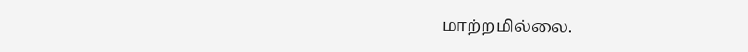மாற்றமில்லை.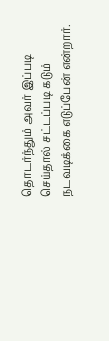தொடர்ந்தும் அவர் இப்படி செய்தால் சட்டப்படி கடும் நடவடிக்கை எடுப்பேன் என்றார்.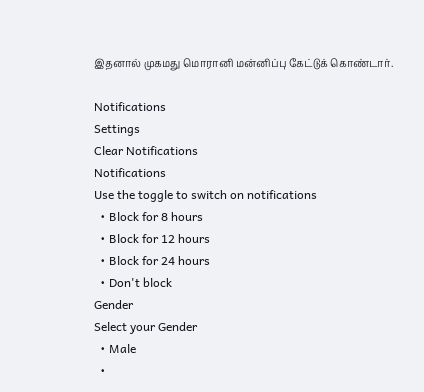இதனால் முகமது மொரானி மன்னிப்பு கேட்டுக் கொண்டார்.

Notifications
Settings
Clear Notifications
Notifications
Use the toggle to switch on notifications
  • Block for 8 hours
  • Block for 12 hours
  • Block for 24 hours
  • Don't block
Gender
Select your Gender
  • Male
  •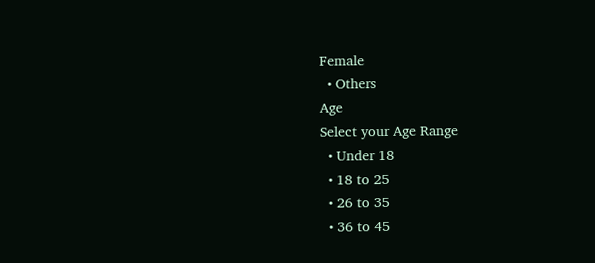Female
  • Others
Age
Select your Age Range
  • Under 18
  • 18 to 25
  • 26 to 35
  • 36 to 45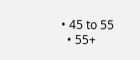• 45 to 55
  • 55+